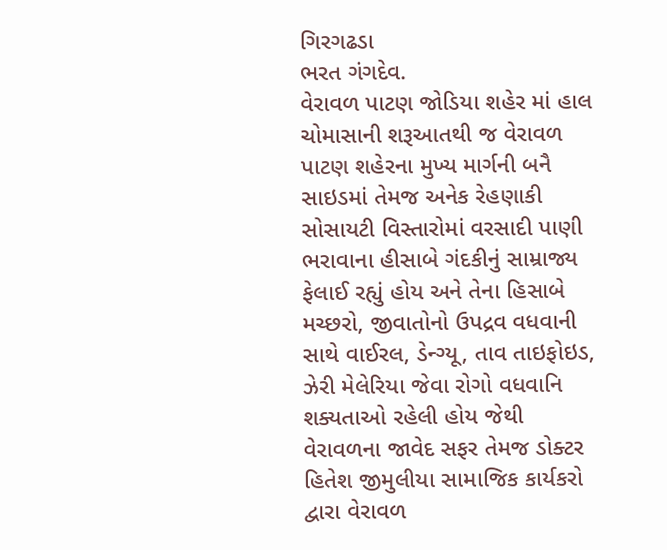ગિરગઢડા
ભરત ગંગદેવ.
વેરાવળ પાટણ જોડિયા શહેર માં હાલ ચોમાસાની શરૂઆતથી જ વેરાવળ પાટણ શહેરના મુખ્ય માર્ગની બનૈ સાઇડમાં તેમજ અનેક રેહણાકી સોસાયટી વિસ્તારોમાં વરસાદી પાણી ભરાવાના હીસાબે ગંદકીનું સામ્રાજ્ય ફેલાઈ રહ્યું હોય અને તેના હિસાબે મચ્છરો, જીવાતોનો ઉપદ્રવ વધવાની સાથે વાઈરલ, ડેન્ગ્યૂ, તાવ તાઇફોઇડ, ઝેરી મેલેરિયા જેવા રોગો વધવાનિ શક્યતાઓ રહેલી હોય જેથી વેરાવળના જાવેદ સફર તેમજ ડોક્ટર હિતેશ જીમુલીયા સામાજિક કાર્યકરો દ્વારા વેરાવળ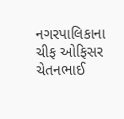નગરપાલિકાના ચીફ ઓફિસર ચેતનભાઈ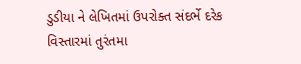ડુડીયા ને લેખિતમાં ઉપરોક્ત સંદર્ભે દરેક વિસ્તારમાં તુરંતમા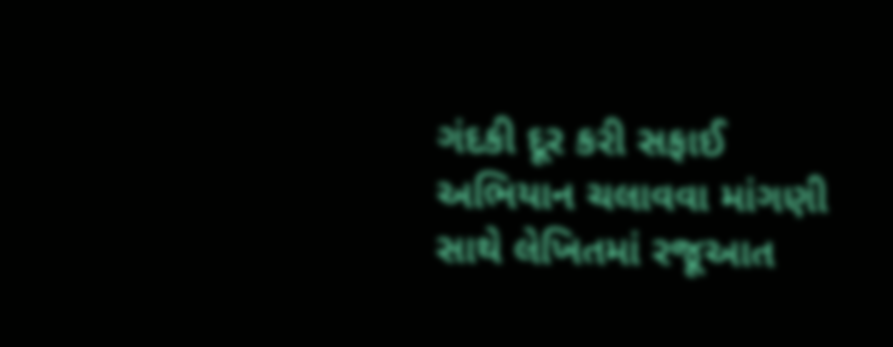ગંદકી દૂર કરી સફાઈ અભિયાન ચલાવવા માંગણી સાથે લેખિતમાં રજૂઆત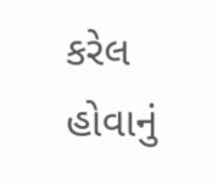કરેલ હોવાનું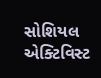સોશિયલ એક્ટિવિસ્ટ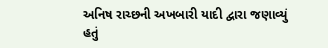અનિષ રાચ્છની અખબારી યાદી દ્વારા જણાવ્યું હતું